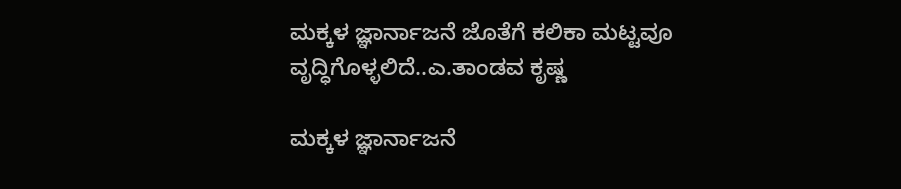ಮಕ್ಕಳ ಜ್ಞಾರ್ನಾಜನೆ ಜೊತೆಗೆ ಕಲಿಕಾ ಮಟ್ಟವೂ ವೃದ್ಧಿಗೊಳ್ಳಲಿದೆ..ಎ.ತಾಂಡವ ಕೃಷ್ಣ

ಮಕ್ಕಳ ಜ್ಞಾರ್ನಾಜನೆ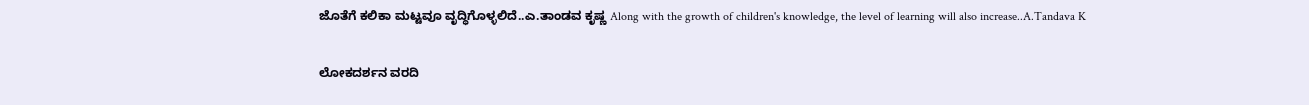ಜೊತೆಗೆ ಕಲಿಕಾ ಮಟ್ಟವೂ ವೃದ್ಧಿಗೊಳ್ಳಲಿದೆ..ಎ.ತಾಂಡವ ಕೃಷ್ಣ Along with the growth of children's knowledge, the level of learning will also increase..A.Tandava K

ಲೋಕದರ್ಶನ ವರದಿ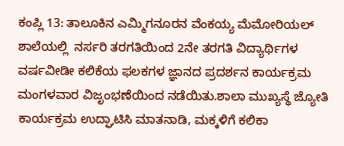ಕಂಪ್ಲಿ 13: ತಾಲೂಕಿನ ಎಮ್ಮಿಗನೂರನ ವೆಂಕಯ್ಯ ಮೆಮೋರಿಯಲ್ ಶಾಲೆಯಲ್ಲಿ  ನರ್ಸರಿ ತರಗತಿಯಿಂದ 2ನೇ ತರಗತಿ ವಿದ್ಯಾರ್ಥಿಗಳ ವರ್ಷವೀಡೀ ಕಲಿಕೆಯ ಫಲಕಗಳ ಜ್ಞಾನದ ಪ್ರದರ್ಶನ ಕಾರ್ಯಕ್ರಮ ಮಂಗಳವಾರ ವಿಜೃಂಭಣೆಯಿಂದ ನಡೆಯಿತು.ಶಾಲಾ ಮುಖ್ಯಸ್ಥೆ ಜ್ಯೋತಿ ಕಾರ್ಯಕ್ರಮ ಉದ್ಘಾಟಿಸಿ ಮಾತನಾಡಿ, ಮಕ್ಕಳಿಗೆ ಕಲಿಕಾ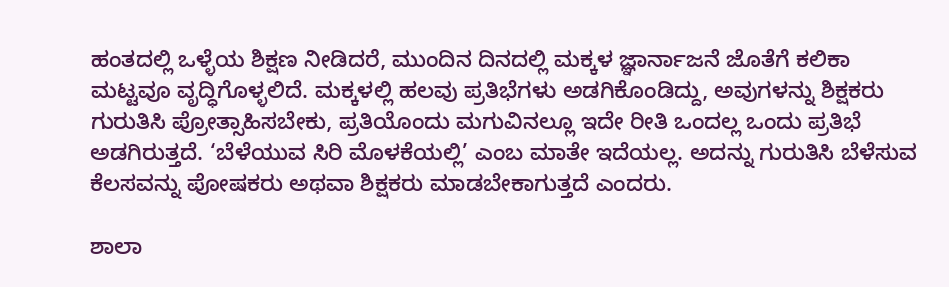ಹಂತದಲ್ಲಿ ಒಳ್ಳೆಯ ಶಿಕ್ಷಣ ನೀಡಿದರೆ, ಮುಂದಿನ ದಿನದಲ್ಲಿ ಮಕ್ಕಳ ಜ್ಞಾರ್ನಾಜನೆ ಜೊತೆಗೆ ಕಲಿಕಾ ಮಟ್ಟವೂ ವೃದ್ಧಿಗೊಳ್ಳಲಿದೆ. ಮಕ್ಕಳಲ್ಲಿ ಹಲವು ಪ್ರತಿಭೆಗಳು ಅಡಗಿಕೊಂಡಿದ್ದು, ಅವುಗಳನ್ನು ಶಿಕ್ಷಕರು ಗುರುತಿಸಿ ಪ್ರೋತ್ಸಾಹಿಸಬೇಕು, ಪ್ರತಿಯೊಂದು ಮಗುವಿನಲ್ಲೂ ಇದೇ ರೀತಿ ಒಂದಲ್ಲ ಒಂದು ಪ್ರತಿಭೆ ಅಡಗಿರುತ್ತದೆ. ‘ಬೆಳೆಯುವ ಸಿರಿ ಮೊಳಕೆಯಲ್ಲಿ’ ಎಂಬ ಮಾತೇ ಇದೆಯಲ್ಲ. ಅದನ್ನು ಗುರುತಿಸಿ ಬೆಳೆಸುವ ಕೆಲಸವನ್ನು ಪೋಷಕರು ಅಥವಾ ಶಿಕ್ಷಕರು ಮಾಡಬೇಕಾಗುತ್ತದೆ ಎಂದರು.

ಶಾಲಾ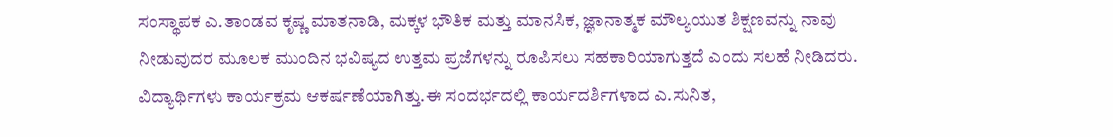ಸಂಸ್ಥಾಪಕ ಎ.ತಾಂಡವ ಕೃಷ್ಣ ಮಾತನಾಡಿ, ಮಕ್ಕಳ ಭೌತಿಕ ಮತ್ತು ಮಾನಸಿಕ, ಜ್ಞಾನಾತ್ಮಕ ಮೌಲ್ಯಯುತ ಶಿಕ್ಷಣವನ್ನು ನಾವು ನೀಡುವುದರ ಮೂಲಕ ಮುಂದಿನ ಭವಿಷ್ಯದ ಉತ್ತಮ ಪ್ರಜೆಗಳನ್ನು ರೂಪಿಸಲು ಸಹಕಾರಿಯಾಗುತ್ತದೆ ಎಂದು ಸಲಹೆ ನೀಡಿದರು. ವಿದ್ಯಾರ್ಥಿಗಳು ಕಾರ್ಯಕ್ರಮ ಆಕರ್ಷಣೆಯಾಗಿತ್ತು.ಈ ಸಂದರ್ಭದಲ್ಲಿ ಕಾರ್ಯದರ್ಶಿಗಳಾದ ಎ.ಸುನಿತ,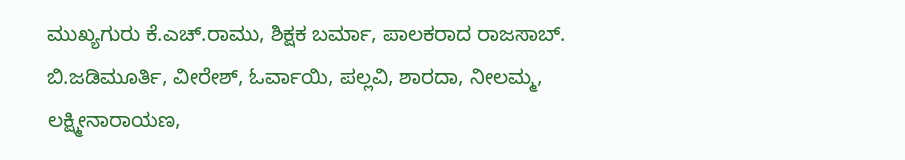ಮುಖ್ಯಗುರು ಕೆ.ಎಚ್‌.ರಾಮು, ಶಿಕ್ಷಕ ಬರ್ಮಾ, ಪಾಲಕರಾದ ರಾಜಸಾಬ್‌. ಬಿ.ಜಡಿಮೂರ್ತಿ, ವೀರೇಶ್, ಓರ್ವಾಯಿ, ಪಲ್ಲವಿ, ಶಾರದಾ, ನೀಲಮ್ಮ, ಲಕ್ಷ್ಮೀನಾರಾಯಣ,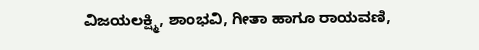ವಿಜಯಲಕ್ಷ್ಮಿ, ಶಾಂಭವಿ, ಗೀತಾ ಹಾಗೂ ರಾಯವಣಿ,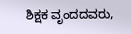ಶಿಕ್ಷಕ ವೃಂದದವರು,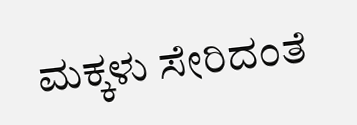ಮಕ್ಕಳು ಸೇರಿದಂತೆ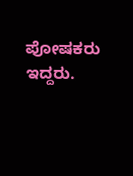ಪೋಷಕರು ಇದ್ದರು.